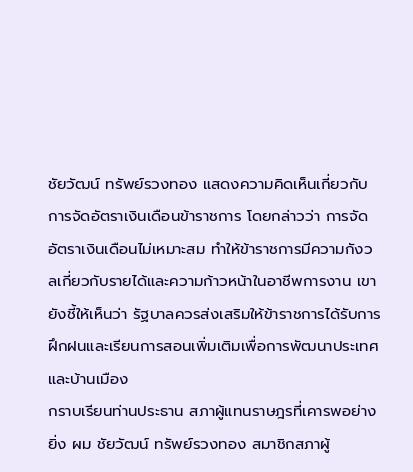ชัยวัฒน์ ทรัพย์รวงทอง แสดงความคิดเห็นเกี่ยวกับการจัดอัตราเงินเดือนข้าราชการ โดยกล่าวว่า การจัดอัตราเงินเดือนไม่เหมาะสม ทำให้ข้าราชการมีความกังวลเกี่ยวกับรายได้และความก้าวหน้าในอาชีพการงาน เขายังชี้ให้เห็นว่า รัฐบาลควรส่งเสริมให้ข้าราชการได้รับการฝึกฝนและเรียนการสอนเพิ่มเติมเพื่อการพัฒนาประเทศและบ้านเมือง
กราบเรียนท่านประธาน สภาผู้แทนราษฎรที่เคารพอย่างยิ่ง ผม ชัยวัฒน์ ทรัพย์รวงทอง สมาชิกสภาผู้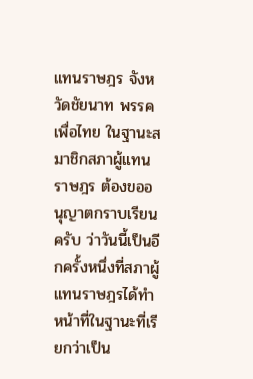แทนราษฎร จังหวัดชัยนาท พรรคเพื่อไทย ในฐานะสมาชิกสภาผู้แทนราษฎร ต้องขออนุญาตกราบเรียนครับ ว่าวันนี้เป็นอีกครั้งหนึ่งที่สภาผู้แทนราษฎรได้ทําหน้าที่ในฐานะที่เรียกว่าเป็น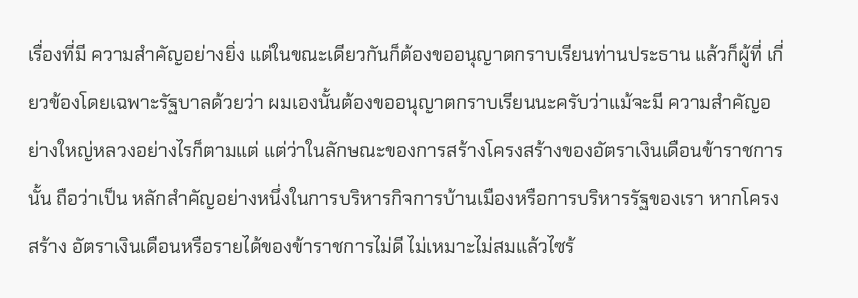เรื่องที่มี ความสําคัญอย่างยิ่ง แต่ในขณะเดียวกันก็ต้องขออนุญาตกราบเรียนท่านประธาน แล้วก็ผู้ที่ เกี่ยวข้องโดยเฉพาะรัฐบาลด้วยว่า ผมเองนั้นต้องขออนุญาตกราบเรียนนะครับว่าแม้จะมี ความสําคัญอย่างใหญ่หลวงอย่างไรก็ตามแต่ แต่ว่าในลักษณะของการสร้างโครงสร้างของอัตราเงินเดือนข้าราชการนั้น ถือว่าเป็น หลักสําคัญอย่างหนึ่งในการบริหารกิจการบ้านเมืองหรือการบริหารรัฐของเรา หากโครงสร้าง อัตราเงินเดือนหรือรายได้ของข้าราชการไม่ดี ไม่เหมาะไม่สมแล้วไซร้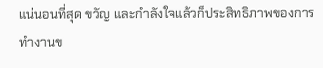แน่นอนที่สุด ขวัญ และกําลังใจแล้วก็ประสิทธิภาพของการทํางานข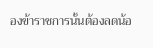องข้าราชการนั้นต้องลดน้อ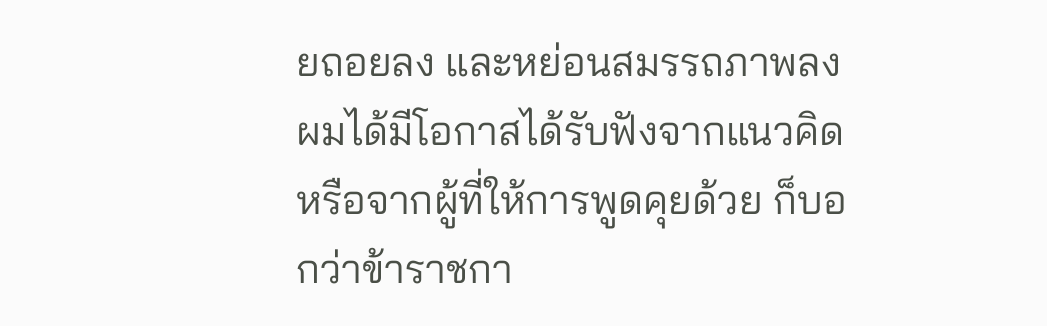ยถอยลง และหย่อนสมรรถภาพลง ผมได้มีโอกาสได้รับฟังจากแนวคิดหรือจากผู้ที่ให้การพูดคุยด้วย ก็บอกว่าข้าราชกา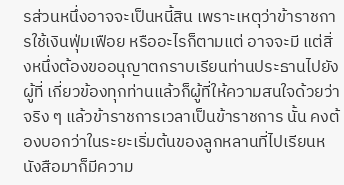รส่วนหนึ่งอาจจะเป็นหนี้สิน เพราะเหตุว่าข้าราชการใช้เงินฟุ่มเฟือย หรืออะไรก็ตามแต่ อาจจะมี แต่สิ่งหนึ่งต้องขออนุญาตกราบเรียนท่านประธานไปยังผู้ที่ เกี่ยวข้องทุกท่านแล้วก็ผู้ที่ให้ความสนใจด้วยว่า จริง ๆ แล้วข้าราชการเวลาเป็นข้าราชการ นั้น คงต้องบอกว่าในระยะเริ่มต้นของลูกหลานที่ไปเรียนหนังสือมาก็มีความ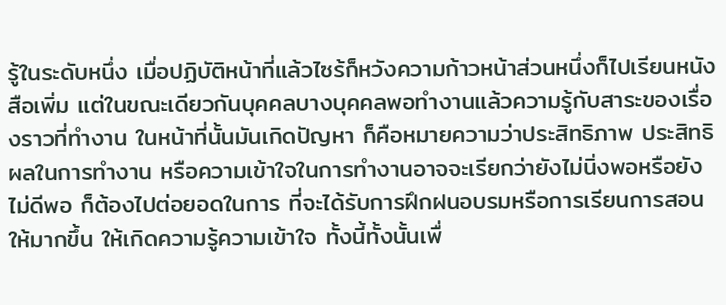รู้ในระดับหนึ่ง เมื่อปฏิบัติหน้าที่แล้วไซร้ก็หวังความก้าวหน้าส่วนหนึ่งก็ไปเรียนหนังสือเพิ่ม แต่ในขณะเดียวกันบุคคลบางบุคคลพอทํางานแล้วความรู้กับสาระของเรื่องราวที่ทํางาน ในหน้าที่นั้นมันเกิดปัญหา ก็คือหมายความว่าประสิทธิภาพ ประสิทธิผลในการทํางาน หรือความเข้าใจในการทํางานอาจจะเรียกว่ายังไม่นิ่งพอหรือยังไม่ดีพอ ก็ต้องไปต่อยอดในการ ที่จะได้รับการฝึกฝนอบรมหรือการเรียนการสอนให้มากขึ้น ให้เกิดความรู้ความเข้าใจ ทั้งนี้ทั้งนั้นเพื่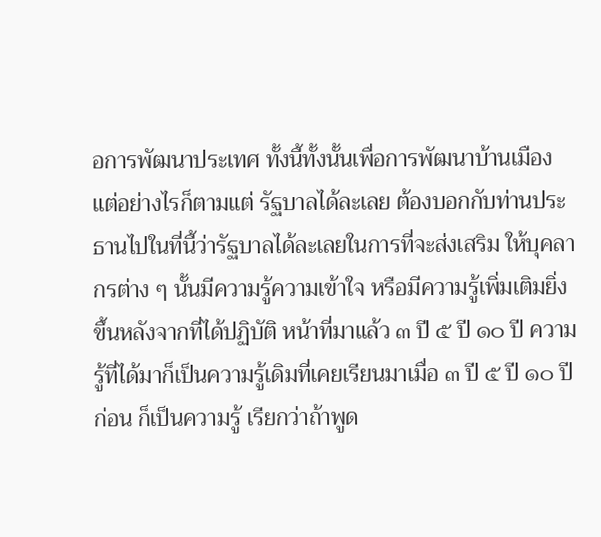อการพัฒนาประเทศ ทั้งนี้ทั้งนั้นเพื่อการพัฒนาบ้านเมือง แต่อย่างไรก็ตามแต่ รัฐบาลได้ละเลย ต้องบอกกับท่านประธานไปในที่นี้ว่ารัฐบาลได้ละเลยในการที่จะส่งเสริม ให้บุคลากรต่าง ๆ นั้นมีความรู้ความเข้าใจ หรือมีความรู้เพิ่มเติมยิ่งขึ้นหลังจากที่ได้ปฏิบัติ หน้าที่มาแล้ว ๓ ปี ๕ ปี ๑๐ ปี ความรู้ที่ได้มาก็เป็นความรู้เดิมที่เคยเรียนมาเมื่อ ๓ ปี ๕ ปี ๑๐ ปีก่อน ก็เป็นความรู้ เรียกว่าถ้าพูด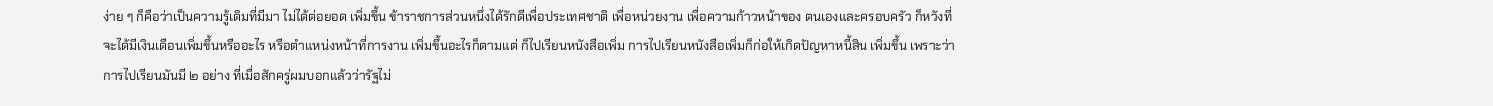ง่าย ๆ ก็คือว่าเป็นความรู้เดิมที่มีมา ไม่ได้ต่อยอด เพิ่มขึ้น ข้าราชการส่วนหนึ่งได้รักดีเพื่อประเทศชาติ เพื่อหน่วยงาน เพื่อความก้าวหน้าของ ตนเองและครอบครัว ก็หวังที่จะได้มีเงินเดือนเพิ่มขึ้นหรืออะไร หรือตําแหน่งหน้าที่การงาน เพิ่มขึ้นอะไรก็ตามแต่ ก็ไปเรียนหนังสือเพิ่ม การไปเรียนหนังสือเพิ่มก็ก่อให้เกิดปัญหาหนี้สิน เพิ่มขึ้น เพราะว่าการไปเรียนมันมี ๒ อย่าง ที่เมื่อสักครู่ผมบอกแล้วว่ารัฐไม่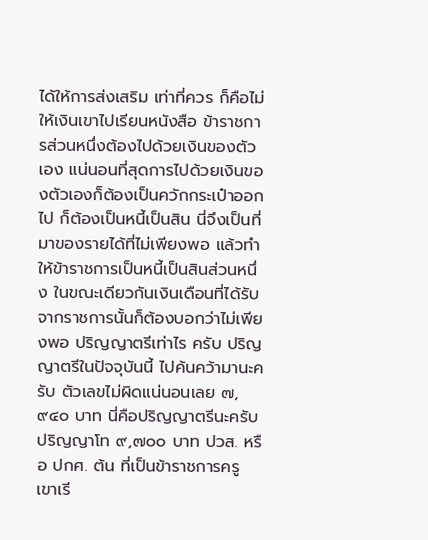ได้ให้การส่งเสริม เท่าที่ควร ก็คือไม่ให้เงินเขาไปเรียนหนังสือ ข้าราชการส่วนหนึ่งต้องไปด้วยเงินของตัวเอง แน่นอนที่สุดการไปด้วยเงินของตัวเองก็ต้องเป็นควักกระเป๋าออกไป ก็ต้องเป็นหนี้เป็นสิน นี่จึงเป็นที่มาของรายได้ที่ไม่เพียงพอ แล้วทําให้ข้าราชการเป็นหนี้เป็นสินส่วนหนึ่ง ในขณะเดียวกันเงินเดือนที่ได้รับจากราชการนั้นก็ต้องบอกว่าไม่เพียงพอ ปริญญาตรีเท่าไร ครับ ปริญญาตรีในปัจจุบันนี้ ไปค้นคว้ามานะครับ ตัวเลขไม่ผิดแน่นอนเลย ๗,๙๔๐ บาท นี่คือปริญญาตรีนะครับ ปริญญาโท ๙,๗๐๐ บาท ปวส. หรือ ปกศ. ต้น ที่เป็นข้าราชการครู เขาเรี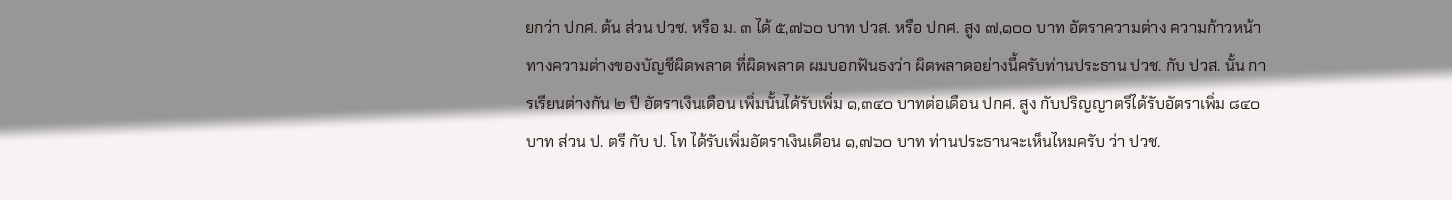ยกว่า ปกศ. ต้น ส่วน ปวช. หรือ ม. ๓ ได้ ๕,๗๖๐ บาท ปวส. หรือ ปกศ. สูง ๗,๑๐๐ บาท อัตราความต่าง ความก้าวหน้าทางความต่างของบัญชีผิดพลาด ที่ผิดพลาด ผมบอกฟันธงว่า ผิดพลาดอย่างนี้ครับท่านประธาน ปวช. กับ ปวส. นั้น การเรียนต่างกัน ๒ ปี อัตราเงินเดือน เพิ่มนั้นได้รับเพิ่ม ๑,๓๔๐ บาทต่อเดือน ปกศ. สูง กับปริญญาตรีได้รับอัตราเพิ่ม ๘๔๐ บาท ส่วน ป. ตรี กับ ป. โท ได้รับเพิ่มอัตราเงินเดือน ๑,๗๖๐ บาท ท่านประธานจะเห็นไหมครับ ว่า ปวช.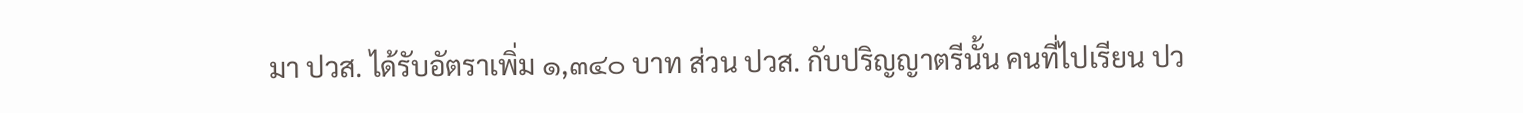มา ปวส. ได้รับอัตราเพิ่ม ๑,๓๔๐ บาท ส่วน ปวส. กับปริญญาตรีนั้น คนที่ไปเรียน ปว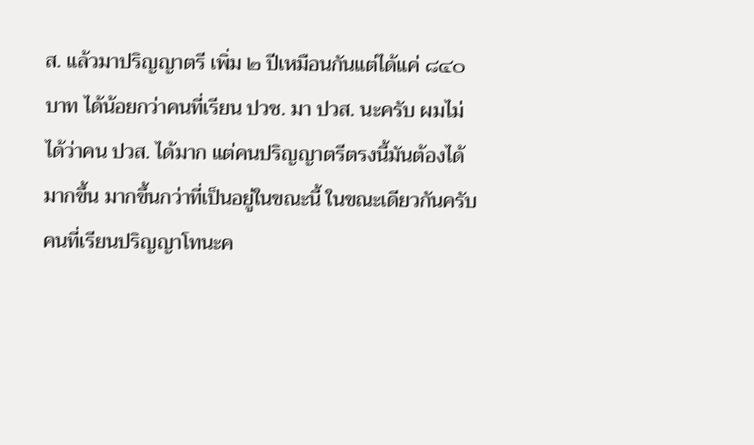ส. แล้วมาปริญญาตรี เพิ่ม ๒ ปีเหมือนกันแต่ได้แค่ ๘๔๐ บาท ได้น้อยกว่าคนที่เรียน ปวช. มา ปวส. นะครับ ผมไม่ได้ว่าคน ปวส. ได้มาก แต่คนปริญญาตรีตรงนี้มันต้องได้มากขึ้น มากขึ้นกว่าที่เป็นอยู่ในขณะนี้ ในขณะเดียวกันครับ คนที่เรียนปริญญาโทนะค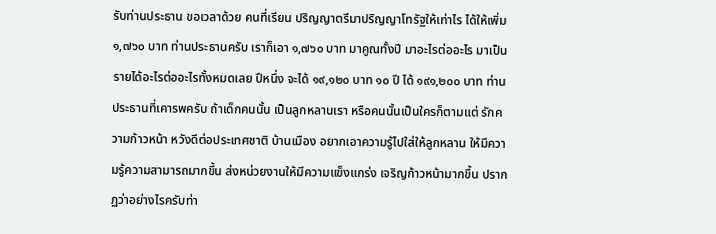รับท่านประธาน ขอเวลาด้วย คนที่เรียน ปริญญาตรีมาปริญญาโทรัฐให้เท่าไร ได้ให้เพิ่ม ๑,๗๖๐ บาท ท่านประธานครับ เราก็เอา ๑,๗๖๐ บาท มาคูณทั้งปี มาอะไรต่ออะไร มาเป็นรายได้อะไรต่ออะไรทั้งหมดเลย ปีหนึ่ง จะได้ ๑๙,๑๒๐ บาท ๑๐ ปี ได้ ๑๙๑,๒๐๐ บาท ท่านประธานที่เคารพครับ ถ้าเด็กคนนั้น เป็นลูกหลานเรา หรือคนนั้นเป็นใครก็ตามแต่ รักความก้าวหน้า หวังดีต่อประเทศชาติ บ้านเมือง อยากเอาความรู้ไปใส่ให้ลูกหลาน ให้มีความรู้ความสามารถมากขึ้น ส่งหน่วยงานให้มีความแข็งแกร่ง เจริญก้าวหน้ามากขึ้น ปรากฏว่าอย่างไรครับท่า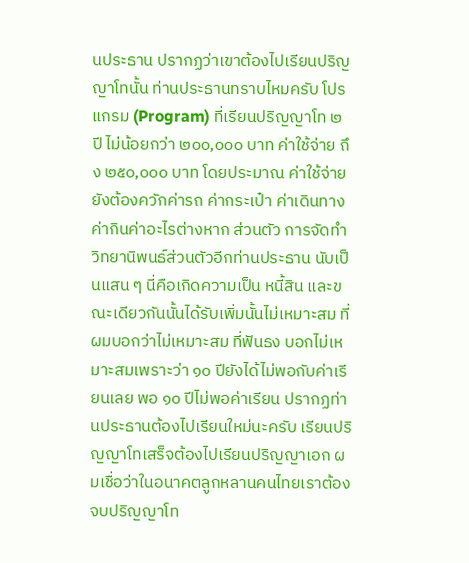นประธาน ปรากฏว่าเขาต้องไปเรียนปริญญาโทนั้น ท่านประธานทราบไหมครับ โปรแกรม (Program) ที่เรียนปริญญาโท ๒ ปี ไม่น้อยกว่า ๒๐๐,๐๐๐ บาท ค่าใช้จ่าย ถึง ๒๕๐,๐๐๐ บาท โดยประมาณ ค่าใช้จ่ายยังต้องควักค่ารถ ค่ากระเป๋า ค่าเดินทาง ค่ากินค่าอะไรต่างหาก ส่วนตัว การจัดทําวิทยานิพนธ์ส่วนตัวอีกท่านประธาน นับเป็นแสน ๆ นี่คือเกิดความเป็น หนี้สิน และขณะเดียวกันนั้นได้รับเพิ่มนั้นไม่เหมาะสม ที่ผมบอกว่าไม่เหมาะสม ที่ฟันธง บอกไม่เหมาะสมเพราะว่า ๑๐ ปียังได้ไม่พอกับค่าเรียนเลย พอ ๑๐ ปีไม่พอค่าเรียน ปรากฏท่านประธานต้องไปเรียนใหม่นะครับ เรียนปริญญาโทเสร็จต้องไปเรียนปริญญาเอก ผมเชื่อว่าในอนาคตลูกหลานคนไทยเราต้องจบปริญญาโท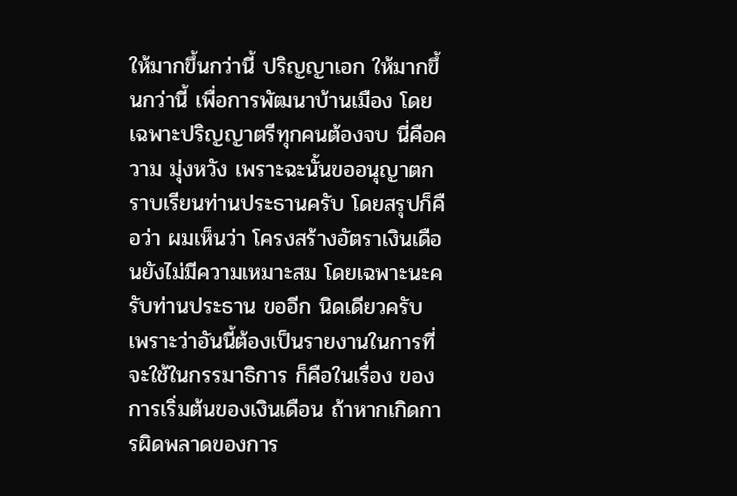ให้มากขึ้นกว่านี้ ปริญญาเอก ให้มากขึ้นกว่านี้ เพื่อการพัฒนาบ้านเมือง โดยเฉพาะปริญญาตรีทุกคนต้องจบ นี่คือความ มุ่งหวัง เพราะฉะนั้นขออนุญาตกราบเรียนท่านประธานครับ โดยสรุปก็คือว่า ผมเห็นว่า โครงสร้างอัตราเงินเดือนยังไม่มีความเหมาะสม โดยเฉพาะนะครับท่านประธาน ขออีก นิดเดียวครับ เพราะว่าอันนี้ต้องเป็นรายงานในการที่จะใช้ในกรรมาธิการ ก็คือในเรื่อง ของการเริ่มต้นของเงินเดือน ถ้าหากเกิดการผิดพลาดของการ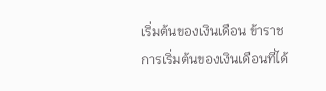เริ่มต้นของเงินเดือน ข้าราชการเริ่มต้นของเงินเดือนที่ได้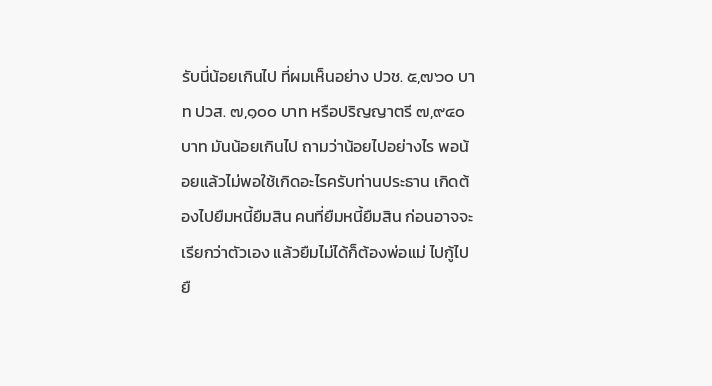รับนี่น้อยเกินไป ที่ผมเห็นอย่าง ปวช. ๕,๗๖๐ บาท ปวส. ๗,๑๐๐ บาท หรือปริญญาตรี ๗,๙๔๐ บาท มันน้อยเกินไป ถามว่าน้อยไปอย่างไร พอน้อยแล้วไม่พอใช้เกิดอะไรครับท่านประธาน เกิดต้องไปยืมหนี้ยืมสิน คนที่ยืมหนี้ยืมสิน ก่อนอาจจะเรียกว่าตัวเอง แล้วยืมไม่ได้ก็ต้องพ่อแม่ ไปกู้ไปยื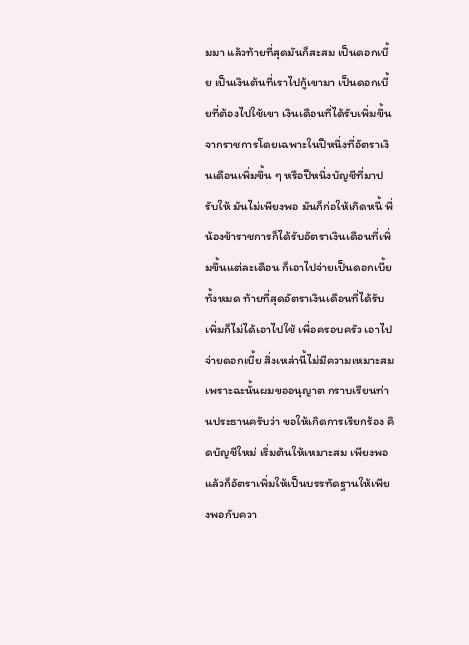มมา แล้วท้ายที่สุดมันก็สะสม เป็นดอกเบี้ย เป็นเงินต้นที่เราไปกู้เขามา เป็นดอกเบี้ยที่ต้องไปใช้เขา เงินเดือนที่ได้รับเพิ่มขึ้น จากราชการโดยเฉพาะในปีหนึ่งที่อัตราเงินเดือนเพิ่มขึ้น ๆ หรือปีหนึ่งบัญชีที่มาปรับให้ มันไม่เพียงพอ มันก็ก่อให้เกิดหนี้ พี่น้องข้าราชการก็ได้รับอัตราเงินเดือนที่เพิ่มขึ้นแต่ละเดือน ก็เอาไปจ่ายเป็นดอกเบี้ยทั้งหมด ท้ายที่สุดอัตราเงินเดือนที่ได้รับเพิ่มก็ไม่ได้เอาไปใช้ เพื่อครอบครัว เอาไปจ่ายดอกเบี้ย สิ่งเหล่านี้ไม่มีความเหมาะสม เพราะฉะนั้นผมขออนุญาต กราบเรียนท่านประธานครับว่า ขอให้เกิดการเรียกร้อง คิดบัญชีใหม่ เริ่มต้นให้เหมาะสม เพียงพอ แล้วก็อัตราเพิ่มให้เป็นบรรทัดฐานให้เพียงพอกับควา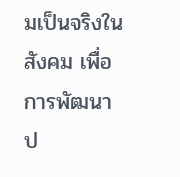มเป็นจริงในสังคม เพื่อการพัฒนาป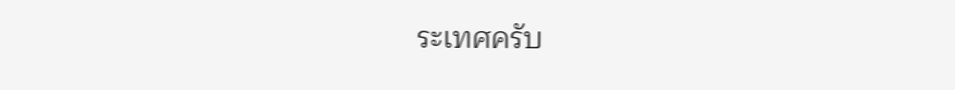ระเทศครับ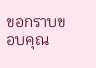ขอกราบขอบคุณ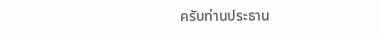ครับท่านประธาน